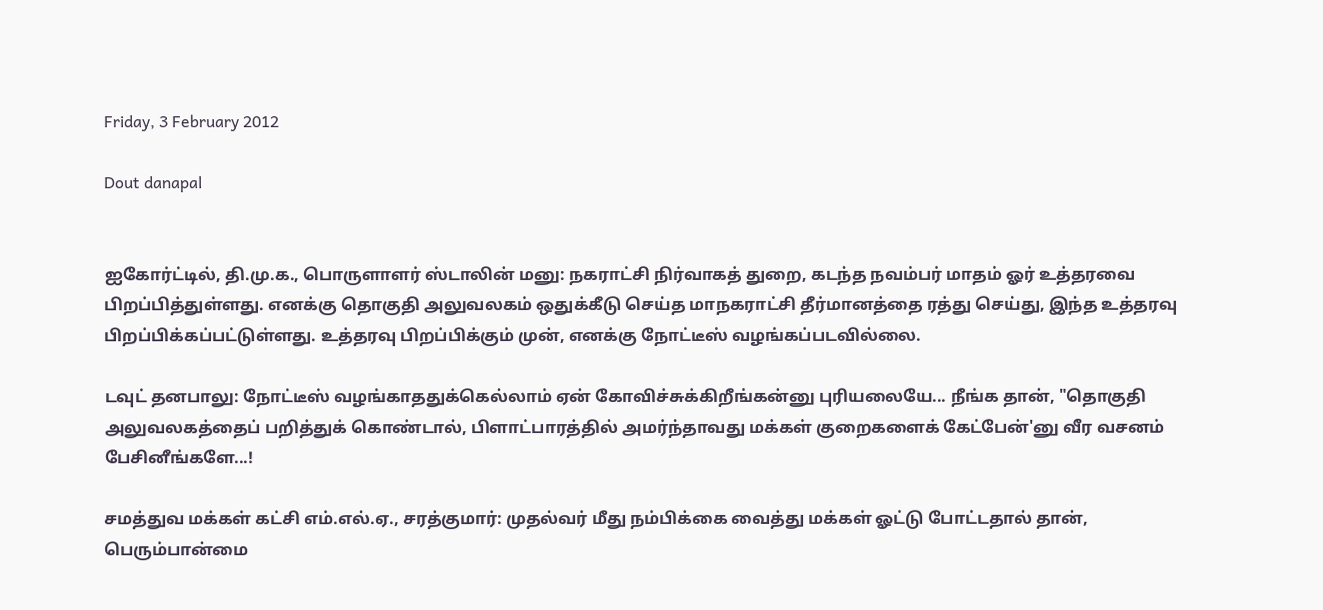Friday, 3 February 2012

Dout danapal


ஐகோர்ட்டில், தி.மு.க., பொருளாளர் ஸ்டாலின் மனு: நகராட்சி நிர்வாகத் துறை, கடந்த நவம்பர் மாதம் ஓர் உத்தரவை பிறப்பித்துள்ளது. எனக்கு தொகுதி அலுவலகம் ஒதுக்கீடு செய்த மாநகராட்சி தீர்மானத்தை ரத்து செய்து, இந்த உத்தரவு பிறப்பிக்கப்பட்டுள்ளது. உத்தரவு பிறப்பிக்கும் முன், எனக்கு நோட்டீஸ் வழங்கப்படவில்லை.

டவுட் தனபாலு: நோட்டீஸ் வழங்காததுக்கெல்லாம் ஏன் கோவிச்சுக்கிறீங்கன்னு புரியலையே... நீங்க தான், "தொகுதி அலுவலகத்தைப் பறித்துக் கொண்டால், பிளாட்பாரத்தில் அமர்ந்தாவது மக்கள் குறைகளைக் கேட்பேன்'னு வீர வசனம் பேசினீங்களே...!

சமத்துவ மக்கள் கட்சி எம்.எல்.ஏ., சரத்குமார்: முதல்வர் மீது நம்பிக்கை வைத்து மக்கள் ஓட்டு போட்டதால் தான், பெரும்பான்மை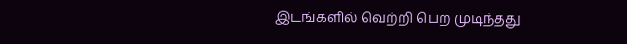இடங்களில் வெற்றி பெற முடிந்தது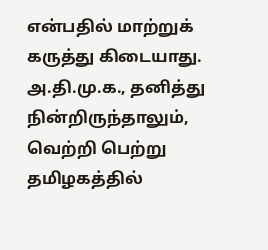என்பதில் மாற்றுக் கருத்து கிடையாது. அ.தி.மு.க., தனித்து நின்றிருந்தாலும், வெற்றி பெற்று தமிழகத்தில்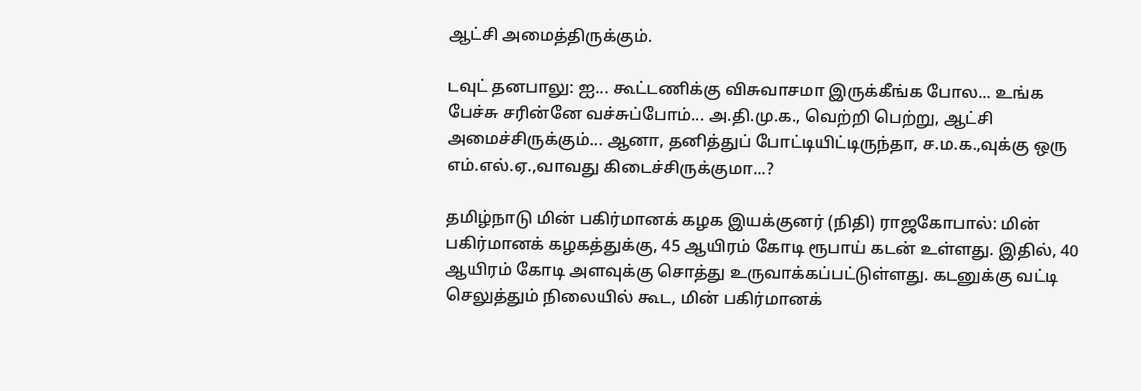ஆட்சி அமைத்திருக்கும்.

டவுட் தனபாலு: ஐ... கூட்டணிக்கு விசுவாசமா இருக்கீங்க போல... உங்க பேச்சு சரின்னே வச்சுப்போம்... அ.தி.மு.க., வெற்றி பெற்று, ஆட்சி அமைச்சிருக்கும்... ஆனா, தனித்துப் போட்டியிட்டிருந்தா, ச.ம.க.,வுக்கு ஒரு எம்.எல்.ஏ.,வாவது கிடைச்சிருக்குமா...?

தமிழ்நாடு மின் பகிர்மானக் கழக இயக்குனர் (நிதி) ராஜகோபால்: மின் பகிர்மானக் கழகத்துக்கு, 45 ஆயிரம் கோடி ரூபாய் கடன் உள்ளது. இதில், 40 ஆயிரம் கோடி அளவுக்கு சொத்து உருவாக்கப்பட்டுள்ளது. கடனுக்கு வட்டி செலுத்தும் நிலையில் கூட, மின் பகிர்மானக்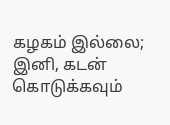கழகம் இல்லை; இனி, கடன் கொடுக்கவும்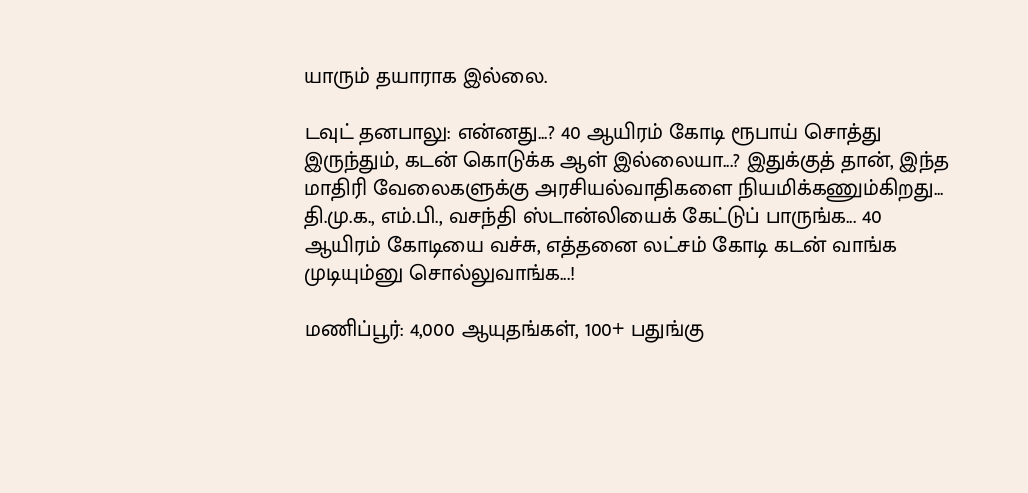யாரும் தயாராக இல்லை.

டவுட் தனபாலு: என்னது...? 40 ஆயிரம் கோடி ரூபாய் சொத்து இருந்தும், கடன் கொடுக்க ஆள் இல்லையா...? இதுக்குத் தான், இந்த மாதிரி வேலைகளுக்கு அரசியல்வாதிகளை நியமிக்கணும்கிறது... தி.மு.க., எம்.பி., வசந்தி ஸ்டான்லியைக் கேட்டுப் பாருங்க... 40 ஆயிரம் கோடியை வச்சு, எத்தனை லட்சம் கோடி கடன் வாங்க முடியும்னு சொல்லுவாங்க...!

மணிப்பூர்: 4,000 ஆயுதங்கள், 100+ பதுங்கு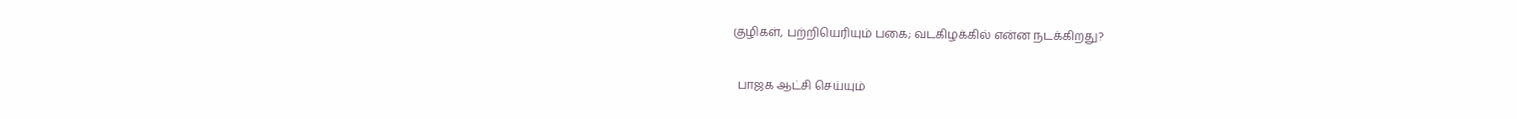குழிகள், பற்றியெரியும் பகை; வடகிழக்கில் என்ன நடக்கிறது?

  பாஜக ஆட்சி செய்யும்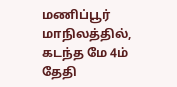மணிப்பூர் மாநிலத்தில், கடந்த மே 4ம் தேதி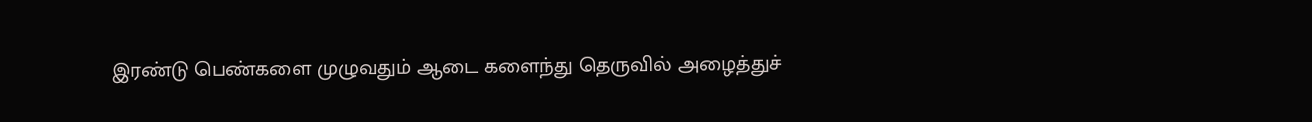இரண்டு பெண்களை முழுவதும் ஆடை களைந்து தெருவில் அழைத்துச்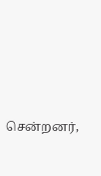சென்றனர்,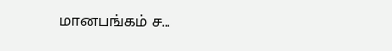மானபங்கம் ச...